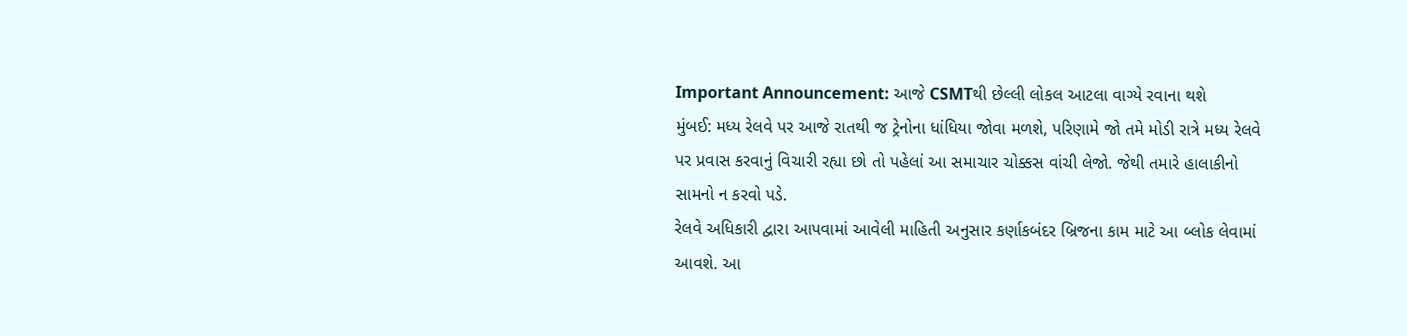Important Announcement: આજે CSMTથી છેલ્લી લોકલ આટલા વાગ્યે રવાના થશે
મુંબઈ: મધ્ય રેલવે પર આજે રાતથી જ ટ્રેનોના ધાંધિયા જોવા મળશે, પરિણામે જો તમે મોડી રાત્રે મધ્ય રેલવે પર પ્રવાસ કરવાનું વિચારી રહ્યા છો તો પહેલાં આ સમાચાર ચોક્કસ વાંચી લેજો. જેથી તમારે હાલાકીનો સામનો ન કરવો પડે.
રેલવે અધિકારી દ્વારા આપવામાં આવેલી માહિતી અનુસાર કર્ણાકબંદર બ્રિજના કામ માટે આ બ્લોક લેવામાં આવશે. આ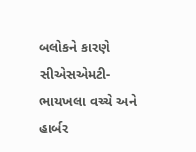બલોકને કારણે સીએસએમટી- ભાયખલા વચ્ચે અને હાર્બર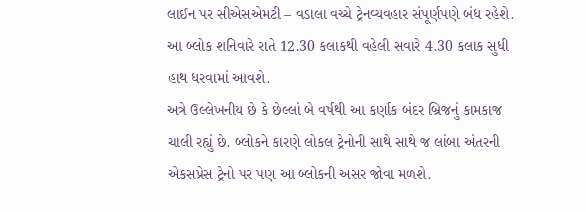લાઈન પર સીએસએમટી – વડાલા વચ્ચે ટ્રેનવ્યવહાર સંપૂર્ણપણે બંધ રહેશે. આ બ્લોક શનિવારે રાતે 12.30 કલાકથી વહેલી સવારે 4.30 કલાક સુધી હાથ ધરવામાં આવશે.
અત્રે ઉલ્લેખનીય છે કે છેલ્લાં બે વર્ષથી આ કર્ણાક બંદર બ્રિજનું કામકાજ ચાલી રહ્યું છે. બ્લોકને કારણે લોકલ ટ્રેનોની સાથે સાથે જ લાંબા અંતરની એકસપ્રેસ ટ્રેનો પર પણ આ બ્લોકની અસર જોવા મળશે.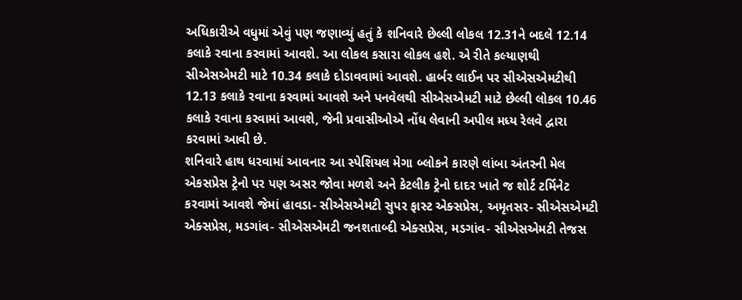અધિકારીએ વધુમાં એવું પણ જણાવ્યું હતું કે શનિવારે છેલ્લી લોકલ 12.31ને બદલે 12.14 કલાકે રવાના કરવામાં આવશે. આ લોકલ કસારા લોકલ હશે. એ રીતે કલ્યાણથી સીએસએમટી માટે 10.34 કલાકે દોડાવવામાં આવશે. હાર્બર લાઈન પર સીએસએમટીથી 12.13 કલાકે રવાના કરવામાં આવશે અને પનવેલથી સીએસએમટી માટે છેલ્લી લોકલ 10.46 કલાકે રવાના કરવામાં આવશે, જેની પ્રવાસીઓએ નોંધ લેવાની અપીલ મધ્ય રેલવે દ્વારા કરવામાં આવી છે.
શનિવારે હાથ ધરવામાં આવનાર આ સ્પેશિયલ મેગા બ્લોકને કારણે લાંબા અંતરની મેલ એકસપ્રેસ ટ્રેનો પર પણ અસર જોવા મળશે અને કેટલીક ટ્રેનો દાદર ખાતે જ શોર્ટ ટર્મિનેટ કરવામાં આવશે જેમાં હાવડા- સીએસએમટી સુપર ફાસ્ટ એક્સપ્રેસ, અમૃતસર- સીએસએમટી એક્સપ્રેસ, મડગાંવ- સીએસએમટી જનશતાબ્દી એક્સપ્રેસ, મડગાંવ- સીએસએમટી તેજસ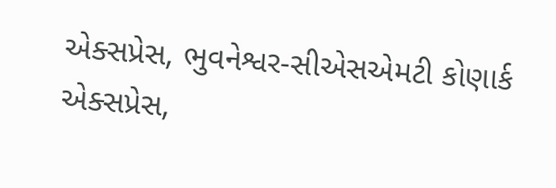એક્સપ્રેસ, ભુવનેશ્વર-સીએસએમટી કોણાર્ક એક્સપ્રેસ,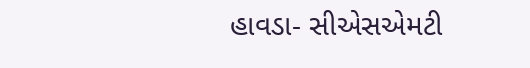હાવડા- સીએસએમટી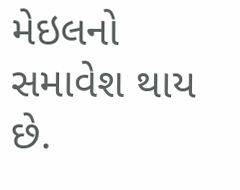મેઇલનો સમાવેશ થાય છે.